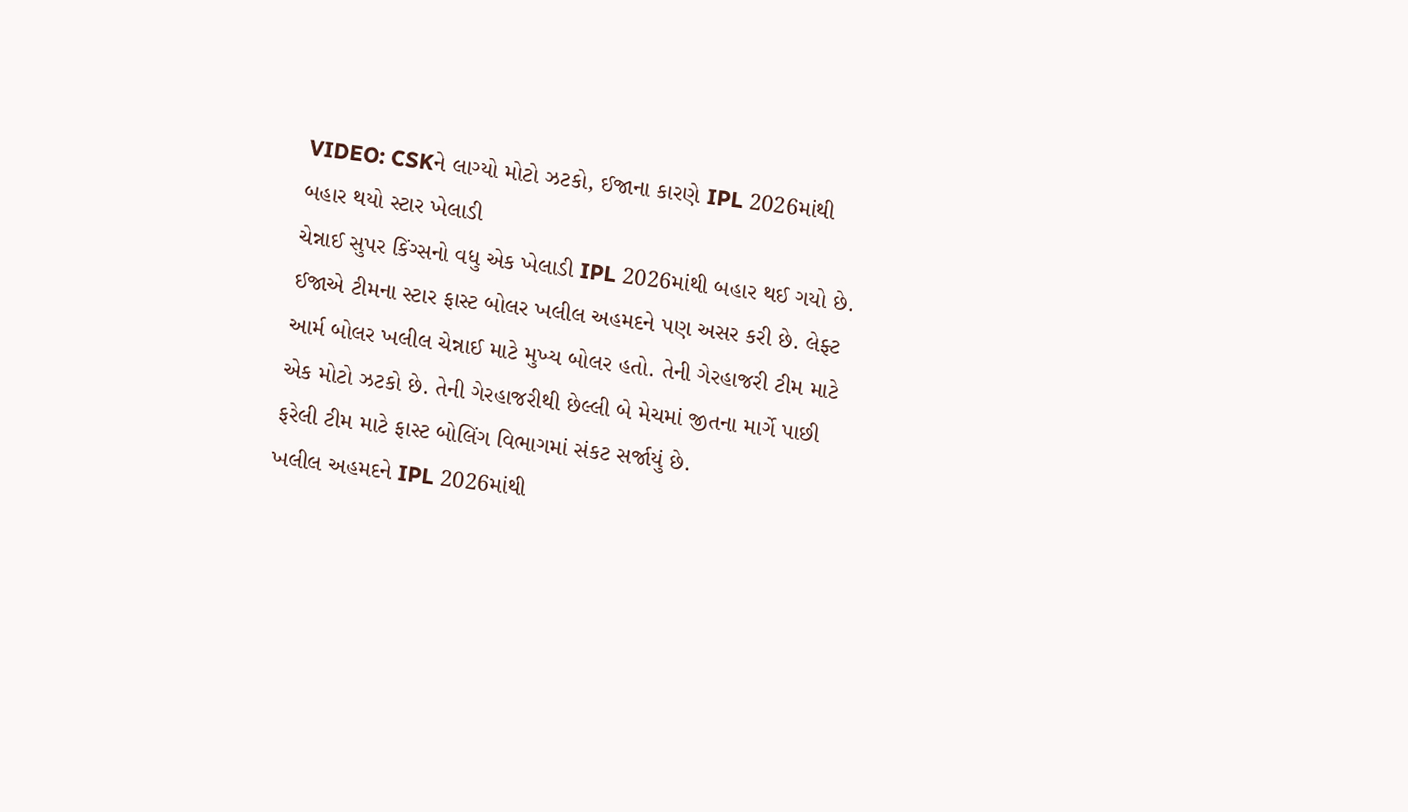VIDEO: CSKને લાગ્યો મોટો ઝટકો, ઈજાના કારણે IPL 2026માંથી બહાર થયો સ્ટાર ખેલાડી
ચેન્નાઈ સુપર કિંગ્સનો વધુ એક ખેલાડી IPL 2026માંથી બહાર થઈ ગયો છે. ઈજાએ ટીમના સ્ટાર ફાસ્ટ બોલર ખલીલ અહમદને પણ અસર કરી છે. લેફ્ટ આર્મ બોલર ખલીલ ચેન્નાઈ માટે મુખ્ય બોલર હતો. તેની ગેરહાજરી ટીમ માટે એક મોટો ઝટકો છે. તેની ગેરહાજરીથી છેલ્લી બે મેચમાં જીતના માર્ગે પાછી ફરેલી ટીમ માટે ફાસ્ટ બોલિંગ વિભાગમાં સંકટ સર્જાયું છે.
ખલીલ અહમદને IPL 2026માંથી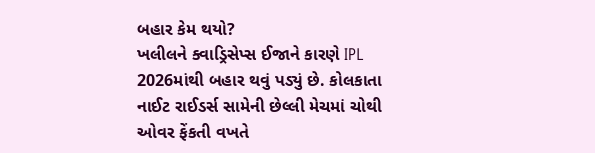બહાર કેમ થયો?
ખલીલને ક્વાડ્રિસેપ્સ ઈજાને કારણે IPL 2026માંથી બહાર થવું પડ્યું છે. કોલકાતા નાઈટ રાઈડર્સ સામેની છેલ્લી મેચમાં ચોથી ઓવર ફેંકતી વખતે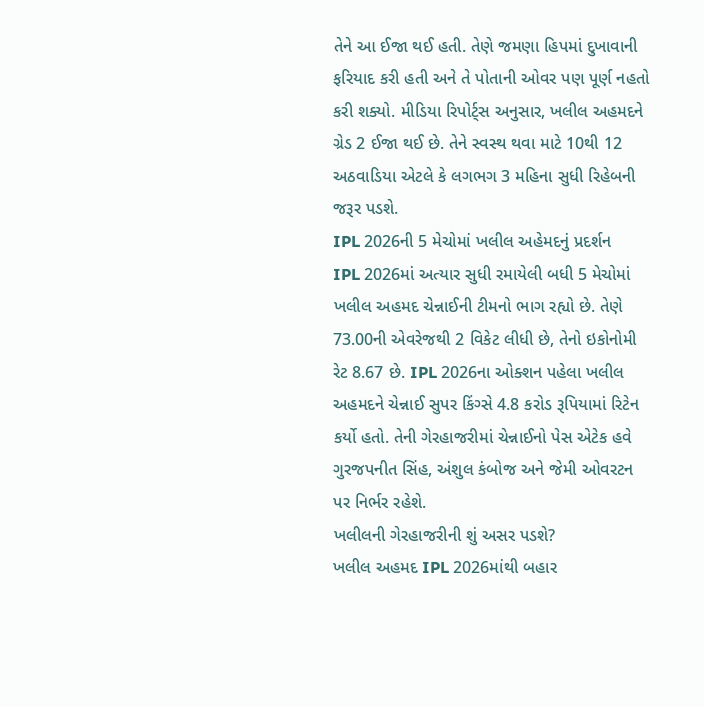તેને આ ઈજા થઈ હતી. તેણે જમણા હિપમાં દુખાવાની ફરિયાદ કરી હતી અને તે પોતાની ઓવર પણ પૂર્ણ નહતો કરી શક્યો. મીડિયા રિપોર્ટ્સ અનુસાર, ખલીલ અહમદને ગ્રેડ 2 ઈજા થઈ છે. તેને સ્વસ્થ થવા માટે 10થી 12 અઠવાડિયા એટલે કે લગભગ 3 મહિના સુધી રિહેબની જરૂર પડશે.
IPL 2026ની 5 મેચોમાં ખલીલ અહેમદનું પ્રદર્શન
IPL 2026માં અત્યાર સુધી રમાયેલી બધી 5 મેચોમાં ખલીલ અહમદ ચેન્નાઈની ટીમનો ભાગ રહ્યો છે. તેણે 73.00ની એવરેજથી 2 વિકેટ લીધી છે, તેનો ઇકોનોમી રેટ 8.67 છે. IPL 2026ના ઓક્શન પહેલા ખલીલ અહમદને ચેન્નાઈ સુપર કિંગ્સે 4.8 કરોડ રૂપિયામાં રિટેન કર્યો હતો. તેની ગેરહાજરીમાં ચેન્નાઈનો પેસ એટેક હવે ગુરજપનીત સિંહ, અંશુલ કંબોજ અને જેમી ઓવરટન પર નિર્ભર રહેશે.
ખલીલની ગેરહાજરીની શું અસર પડશે?
ખલીલ અહમદ IPL 2026માંથી બહાર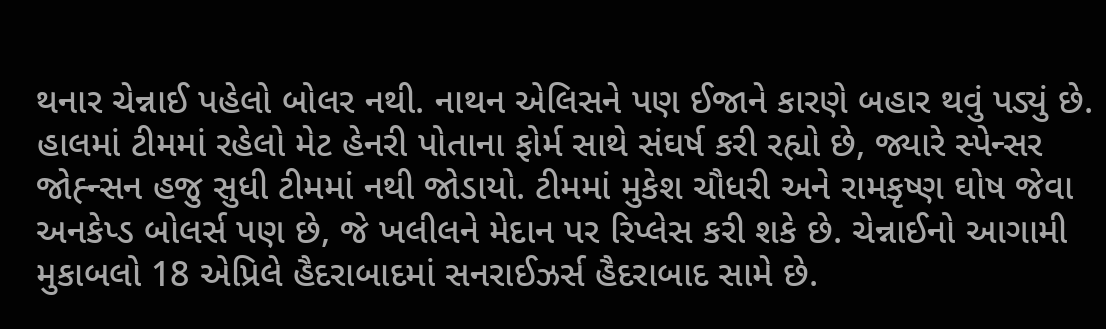થનાર ચેન્નાઈ પહેલો બોલર નથી. નાથન એલિસને પણ ઈજાને કારણે બહાર થવું પડ્યું છે. હાલમાં ટીમમાં રહેલો મેટ હેનરી પોતાના ફોર્મ સાથે સંઘર્ષ કરી રહ્યો છે, જ્યારે સ્પેન્સર જોહ્ન્સન હજુ સુધી ટીમમાં નથી જોડાયો. ટીમમાં મુકેશ ચૌધરી અને રામકૃષ્ણ ઘોષ જેવા અનકેપ્ડ બોલર્સ પણ છે, જે ખલીલને મેદાન પર રિપ્લેસ કરી શકે છે. ચેન્નાઈનો આગામી મુકાબલો 18 એપ્રિલે હૈદરાબાદમાં સનરાઈઝર્સ હૈદરાબાદ સામે છે.